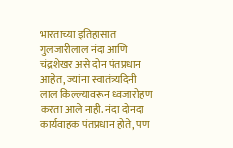भारताच्या इतिहासात गुलजारीलाल नंदा आणि चंद्रशेखर असे दोन पंतप्रधान आहेत, ज्यांना स्वातंत्र्यदिनी लाल किल्ल्यावरून ध्वजारोहण करता आले नाही. नंदा दोनदा कार्यवाहक पंतप्रधान होते, पण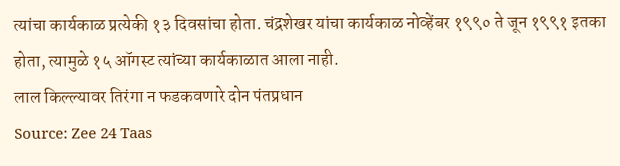त्यांचा कार्यकाळ प्रत्येकी १३ दिवसांचा होता. चंद्रशेखर यांचा कार्यकाळ नोव्हेंबर १९९० ते जून १९९१ इतका होता, त्यामुळे १५ ऑगस्ट त्यांच्या कार्यकाळात आला नाही.
लाल किल्ल्यावर तिरंगा न फडकवणारे दोन पंतप्रधान
Source: Zee 24 Taas